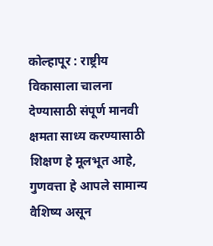कोल्हापूर : राष्ट्रीय विकासाला चालना देण्यासाठी संपूर्ण मानवी क्षमता साध्य करण्यासाठी शिक्षण हे मूलभूत आहे, गुणवत्ता हे आपले सामान्य वैशिष्य असून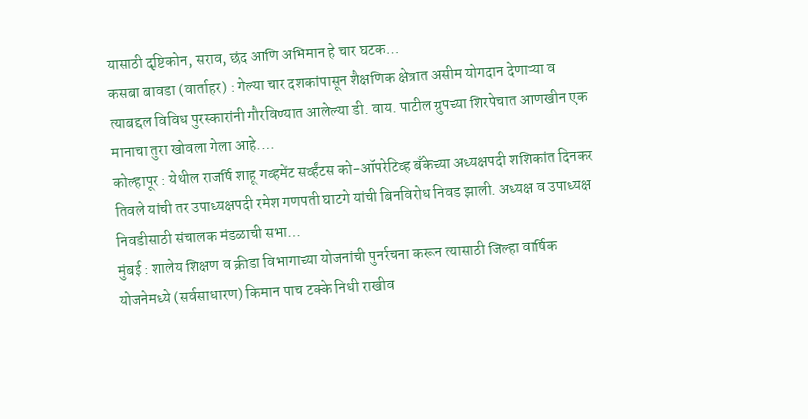यासाठी दृष्टिकोन, सराव, छंद आणि अभिमान हे चार घटक…
कसबा बावडा (वार्ताहर) : गेल्या चार दशकांपासून शैक्षणिक क्षेत्रात असीम योगदान देणाऱ्या व त्याबद्दल विविध पुरस्कारांनी गौरविण्यात आलेल्या डी. वाय. पाटील ग्रुपच्या शिरपेचात आणखीन एक मानाचा तुरा खोवला गेला आहे.…
कोल्हापूर : येथील राजर्षि शाहू गव्हमेंट सर्व्हंटस को-ऑपरेटिव्ह बँकेच्या अध्यक्षपदी शशिकांत दिनकर तिवले यांची तर उपाध्यक्षपदी रमेश गणपती घाटगे यांची बिनविरोध निवड झाली. अध्यक्ष व उपाध्यक्ष निवडीसाठी संचालक मंडळाची सभा…
मुंबई : शालेय शिक्षण व क्रीडा विभागाच्या योजनांची पुनर्रचना करून त्यासाठी जिल्हा वार्षिक योजनेमध्ये (सर्वसाधारण) किमान पाच टक्के निधी राखीव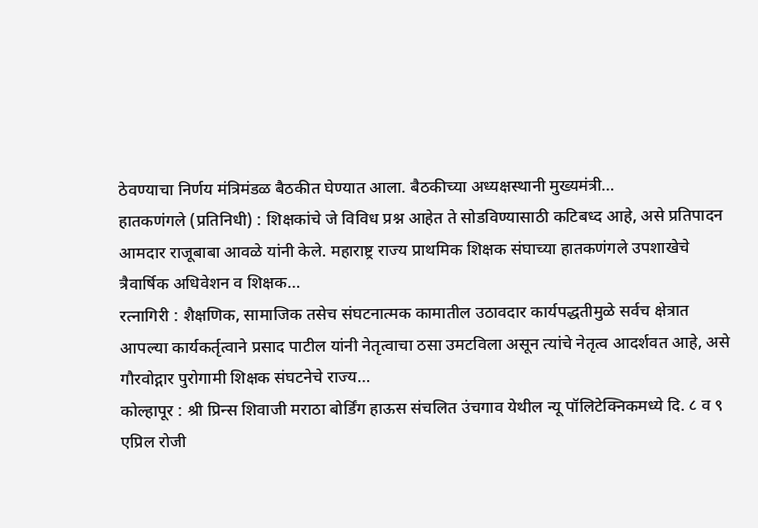ठेवण्याचा निर्णय मंत्रिमंडळ बैठकीत घेण्यात आला. बैठकीच्या अध्यक्षस्थानी मुख्यमंत्री…
हातकणंगले (प्रतिनिधी) : शिक्षकांचे जे विविध प्रश्न आहेत ते सोडविण्यासाठी कटिबध्द आहे, असे प्रतिपादन आमदार राजूबाबा आवळे यांनी केले. महाराष्ट्र राज्य प्राथमिक शिक्षक संघाच्या हातकणंगले उपशाखेचे त्रैवार्षिक अधिवेशन व शिक्षक…
रत्नागिरी : शैक्षणिक, सामाजिक तसेच संघटनात्मक कामातील उठावदार कार्यपद्धतीमुळे सर्वच क्षेत्रात आपल्या कार्यकर्तृत्वाने प्रसाद पाटील यांनी नेतृत्वाचा ठसा उमटविला असून त्यांचे नेतृत्व आदर्शवत आहे, असे गौरवोद्गार पुरोगामी शिक्षक संघटनेचे राज्य…
कोल्हापूर : श्री प्रिन्स शिवाजी मराठा बोर्डिंग हाऊस संचलित उंचगाव येथील न्यू पॉलिटेक्निकमध्ये दि. ८ व ९ एप्रिल रोजी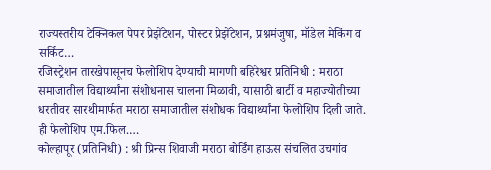राज्यस्तरीय टेक्निकल पेपर प्रेझेंटेशन, पोस्टर प्रेझेंटेशन, प्रश्नमंजुषा, मॉडेल मेकिंग व सर्किट…
रजिस्ट्रेशन तारखेपासूनच फेलोशिप देण्याची मागणी बहिरेश्वर प्रतिनिधी : मराठा समाजातील विद्यार्थ्यांना संशोधनास चालना मिळावी, यासाठी बार्टी व महाज्योतीच्या धरतीवर सारथीमार्फत मराठा समाजातील संशोधक विद्यार्थ्यांना फेलोशिप दिली जाते. ही फेलोशिप एम.फिल.…
कोल्हापूर (प्रतिनिधी) : श्री प्रिन्स शिवाजी मराठा बोर्डिंग हाऊस संचलित उचगांव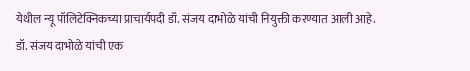येथील न्यू पॉलिटेक्निकच्या प्राचार्यपदी डॉ. संजय दाभोळे यांची नियुक्ती करण्यात आली आहे. डॉ. संजय दाभोळे यांची एक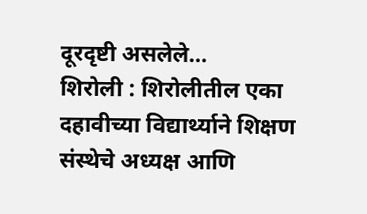दूरदृष्टी असलेले…
शिरोली : शिरोलीतील एका दहावीच्या विद्यार्थ्याने शिक्षण संस्थेचे अध्यक्ष आणि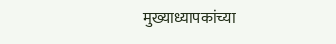मुख्याध्यापकांच्या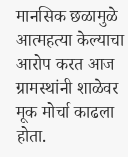मानसिक छळामुळे आत्महत्या केल्याचा आरोप करत आज ग्रामस्थांनी शाळेवर मूक मोर्चा काढला होता.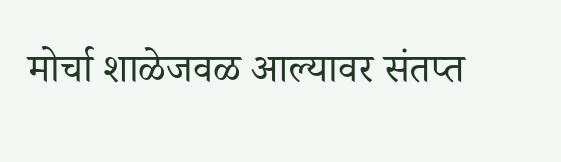मोर्चा शाळेजवळ आल्यावर संतप्त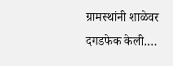ग्रामस्थांनी शाळेवर दगडफेक केली.…